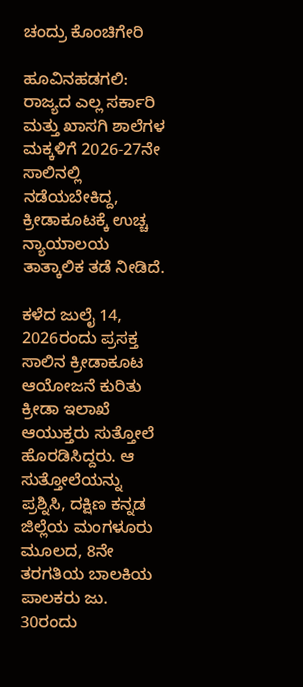ಚಂದ್ರು ಕೊಂಚಿಗೇರಿ

ಹೂವಿನಹಡಗಲಿ: ರಾಜ್ಯದ ಎಲ್ಲ ಸರ್ಕಾರಿ ಮತ್ತು ಖಾಸಗಿ ಶಾಲೆಗಳ ಮಕ್ಕಳಿಗೆ 2026-27ನೇ ಸಾಲಿನಲ್ಲಿ ನಡೆಯಬೇಕಿದ್ದ, ಕ್ರೀಡಾಕೂಟಕ್ಕೆ ಉಚ್ಚ ನ್ಯಾಯಾಲಯ ತಾತ್ಕಾಲಿಕ ತಡೆ ನೀಡಿದೆ.

ಕಳೆದ ಜುಲೈ 14, 2026ರಂದು ಪ್ರಸಕ್ತ ಸಾಲಿನ ಕ್ರೀಡಾಕೂಟ ಆಯೋಜನೆ ಕುರಿತು ಕ್ರೀಡಾ ಇಲಾಖೆ ಆಯುಕ್ತರು ಸುತ್ತೋಲೆ ಹೊರಡಿಸಿದ್ದರು. ಆ ಸುತ್ತೋಲೆಯನ್ನು ಪ್ರಶ್ನಿಸಿ, ದಕ್ಷಿಣ ಕನ್ನಡ ಜಿಲ್ಲೆಯ ಮಂಗಳೂರು ಮೂಲದ, 8ನೇ ತರಗತಿಯ ಬಾಲಕಿಯ ಪಾಲಕರು ಜು. 30ರಂದು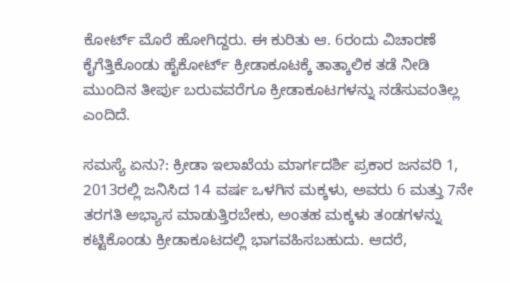ಕೋರ್ಟ್‌ ಮೊರೆ ಹೋಗಿದ್ದರು. ಈ ಕುರಿತು ಆ. 6ರಂದು ವಿಚಾರಣೆ ಕೈಗೆತ್ತಿಕೊಂಡು ಹೈಕೋರ್ಟ್‌ ಕ್ರೀಡಾಕೂಟಕ್ಕೆ ತಾತ್ಕಾಲಿಕ ತಡೆ ನೀಡಿ ಮುಂದಿನ ತೀರ್ಪು ಬರುವವರೆಗೂ ಕ್ರೀಡಾಕೂಟಗಳನ್ನು ನಡೆಸುವಂತಿಲ್ಲ ಎಂದಿದೆ.

ಸಮಸ್ಯೆ ಏನು?: ಕ್ರೀಡಾ ಇಲಾಖೆಯ ಮಾರ್ಗದರ್ಶಿ ಪ್ರಕಾರ ಜನವರಿ 1, 2013ರಲ್ಲಿ ಜನಿಸಿದ 14 ವರ್ಷ ಒಳಗಿನ ಮಕ್ಕಳು, ಅವರು 6 ಮತ್ತು 7ನೇ ತರಗತಿ ಅಭ್ಯಾಸ ಮಾಡುತ್ತಿರಬೇಕು, ಅಂತಹ ಮಕ್ಕಳು ತಂಡಗಳನ್ನು ಕಟ್ಟಿಕೊಂಡು ಕ್ರೀಡಾಕೂಟದಲ್ಲಿ ಭಾಗವಹಿಸಬಹುದು. ಆದರೆ,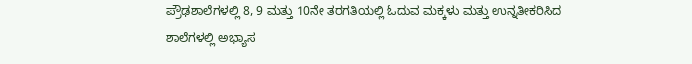ಪ್ರೌಢಶಾಲೆಗಳಲ್ಲಿ 8, 9 ಮತ್ತು 10ನೇ ತರಗತಿಯಲ್ಲಿ ಓದುವ ಮಕ್ಕಳು ಮತ್ತು ಉನ್ನತೀಕರಿಸಿದ ಶಾಲೆಗಳಲ್ಲಿ ಅಭ್ಯಾಸ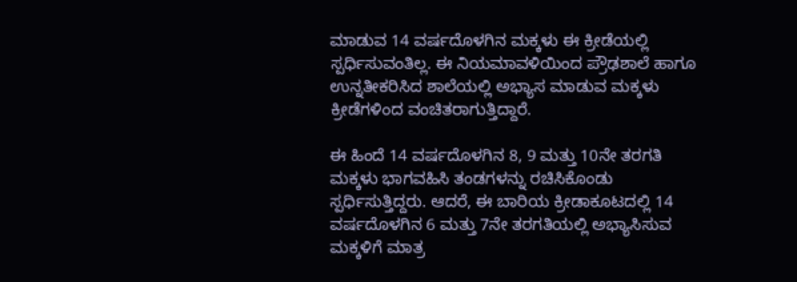ಮಾಡುವ 14 ವರ್ಷದೊಳಗಿನ ಮಕ್ಕಳು ಈ ಕ್ರೀಡೆಯಲ್ಲಿ ಸ್ಪರ್ಧಿಸುವಂತಿಲ್ಲ. ಈ ನಿಯಮಾವಳಿಯಿಂದ ಪ್ರೌಢಶಾಲೆ ಹಾಗೂ ಉನ್ನತೀಕರಿಸಿದ ಶಾಲೆಯಲ್ಲಿ ಅಭ್ಯಾಸ ಮಾಡುವ ಮಕ್ಕಳು ಕ್ರೀಡೆಗಳಿಂದ ವಂಚಿತರಾಗುತ್ತಿದ್ದಾರೆ.

ಈ ಹಿಂದೆ 14 ವರ್ಷದೊಳಗಿನ 8, 9 ಮತ್ತು 10ನೇ ತರಗತಿ ಮಕ್ಕಳು ಭಾಗವಹಿಸಿ ತಂಡಗಳನ್ನು ರಚಿಸಿಕೊಂಡು ಸ್ಪರ್ಧಿಸುತ್ತಿದ್ದರು. ಆದರೆ, ಈ ಬಾರಿಯ ಕ್ರೀಡಾಕೂಟದಲ್ಲಿ 14 ವರ್ಷದೊಳಗಿನ 6 ಮತ್ತು 7ನೇ ತರಗತಿಯಲ್ಲಿ ಅಭ್ಯಾಸಿಸುವ ಮಕ್ಕಳಿಗೆ ಮಾತ್ರ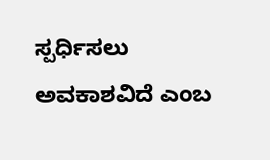ಸ್ಪರ್ಧಿಸಲು ಅವಕಾಶವಿದೆ ಎಂಬ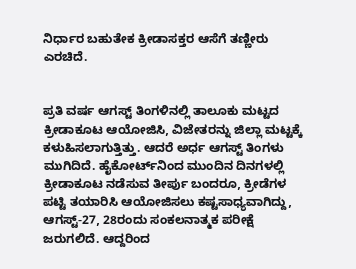ನಿರ್ಧಾರ ಬಹುತೇಕ ಕ್ರೀಡಾಸಕ್ತರ ಆಸೆಗೆ ತಣ್ಣೀರು ಎರಚಿದೆ.


ಪ್ರತಿ ವರ್ಷ ಆಗಸ್ಟ್‌ ತಿಂಗಳಿನಲ್ಲಿ ತಾಲೂಕು ಮಟ್ಟದ ಕ್ರೀಡಾಕೂಟ ಆಯೋಜಿಸಿ, ವಿಜೇತರನ್ನು ಜಿಲ್ಲಾ ಮಟ್ಟಕ್ಕೆ ಕಳುಹಿಸಲಾಗುತ್ತಿತ್ತು. ಆದರೆ ಅರ್ಧ ಆಗಸ್ಟ್‌ ತಿಂಗಳು ಮುಗಿದಿದೆ. ಹೈಕೋರ್ಟ್‌ನಿಂದ ಮುಂದಿನ ದಿನಗಳಲ್ಲಿ ಕ್ರೀಡಾಕೂಟ ನಡೆಸುವ ತೀರ್ಪು ಬಂದರೂ, ಕ್ರೀಡೆಗಳ ಪಟ್ಟಿ ತಯಾರಿಸಿ ಆಯೋಜಿಸಲು ಕಷ್ಟಸಾಧ್ಯವಾಗಿದ್ದು, ಆಗಸ್ಟ್‌-27, 28ರಂದು ಸಂಕಲನಾತ್ಮಕ ಪರೀಕ್ಷೆ ಜರುಗಲಿದೆ. ಆದ್ದರಿಂದ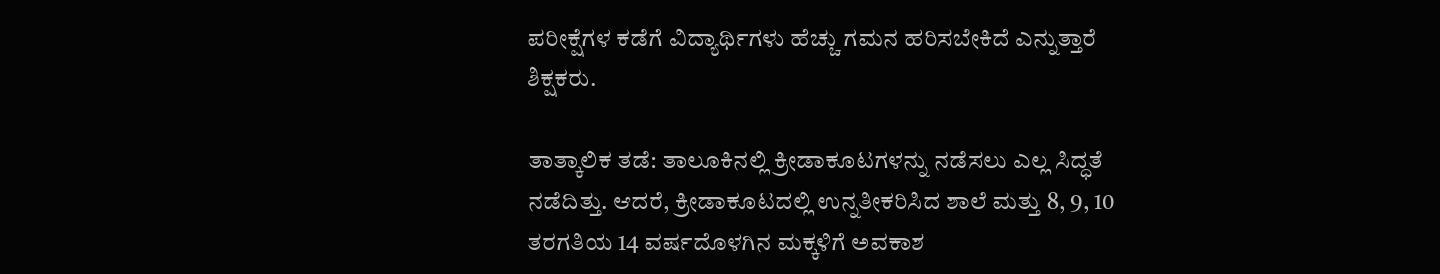ಪರೀಕ್ಷೆಗಳ ಕಡೆಗೆ ವಿದ್ಯಾರ್ಥಿಗಳು ಹೆಚ್ಚು ಗಮನ ಹರಿಸಬೇಕಿದೆ ಎನ್ನುತ್ತಾರೆ ಶಿಕ್ಷಕರು.

ತಾತ್ಕಾಲಿಕ ತಡೆ: ತಾಲೂಕಿನಲ್ಲಿ ಕ್ರೀಡಾಕೂಟಗಳನ್ನು ನಡೆಸಲು ಎಲ್ಲ ಸಿದ್ಧತೆ ನಡೆದಿತ್ತು. ಆದರೆ, ಕ್ರೀಡಾಕೂಟದಲ್ಲಿ ಉನ್ನತೀಕರಿಸಿದ ಶಾಲೆ ಮತ್ತು 8, 9, 10 ತರಗತಿಯ 14 ವರ್ಷದೊಳಗಿನ ಮಕ್ಕಳಿಗೆ ಅವಕಾಶ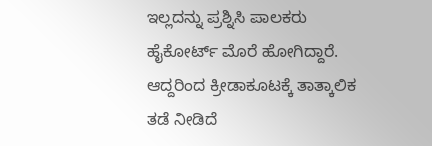ಇಲ್ಲದನ್ನು ಪ್ರಶ್ನಿಸಿ ಪಾಲಕರು ಹೈಕೋರ್ಟ್‌ ಮೊರೆ ಹೋಗಿದ್ದಾರೆ. ಆದ್ದರಿಂದ ಕ್ರೀಡಾಕೂಟಕ್ಕೆ ತಾತ್ಕಾಲಿಕ ತಡೆ ನೀಡಿದೆ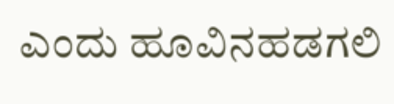ಎಂದು ಹೂವಿನಹಡಗಲಿ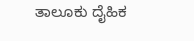ತಾಲೂಕು ದೈಹಿಕ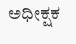ಅಧೀಕ್ಷಕ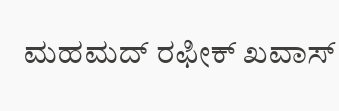ಮಹಮದ್‌ ರಫೀಕ್‌ ಖವಾಸ್‌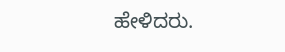ಹೇಳಿದರು.